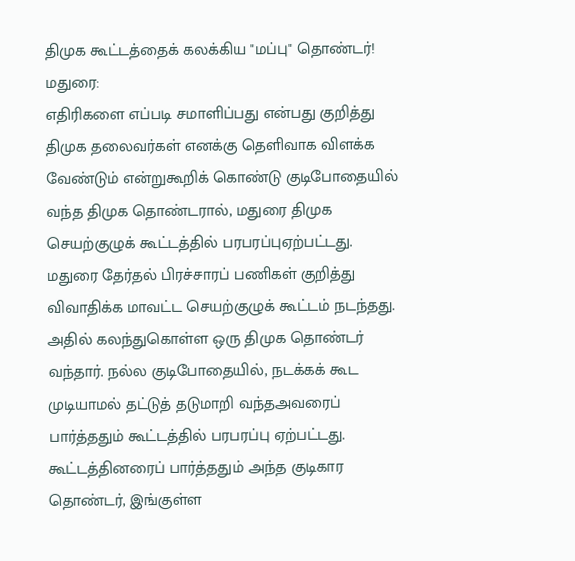திமுக கூட்டத்தைக் கலக்கிய "மப்பு" தொண்டர்!
மதுரை:
எதிரிகளை எப்படி சமாளிப்பது என்பது குறித்து திமுக தலைவர்கள் எனக்கு தெளிவாக விளக்க வேண்டும் என்றுகூறிக் கொண்டு குடிபோதையில் வந்த திமுக தொண்டரால், மதுரை திமுக செயற்குழுக் கூட்டத்தில் பரபரப்புஏற்பட்டது.
மதுரை தேர்தல் பிரச்சாரப் பணிகள் குறித்து விவாதிக்க மாவட்ட செயற்குழுக் கூட்டம் நடந்தது. அதில் கலந்துகொள்ள ஒரு திமுக தொண்டர் வந்தார். நல்ல குடிபோதையில், நடக்கக் கூட முடியாமல் தட்டுத் தடுமாறி வந்தஅவரைப் பார்த்ததும் கூட்டத்தில் பரபரப்பு ஏற்பட்டது.
கூட்டத்தினரைப் பார்த்ததும் அந்த குடிகார தொண்டர், இங்குள்ள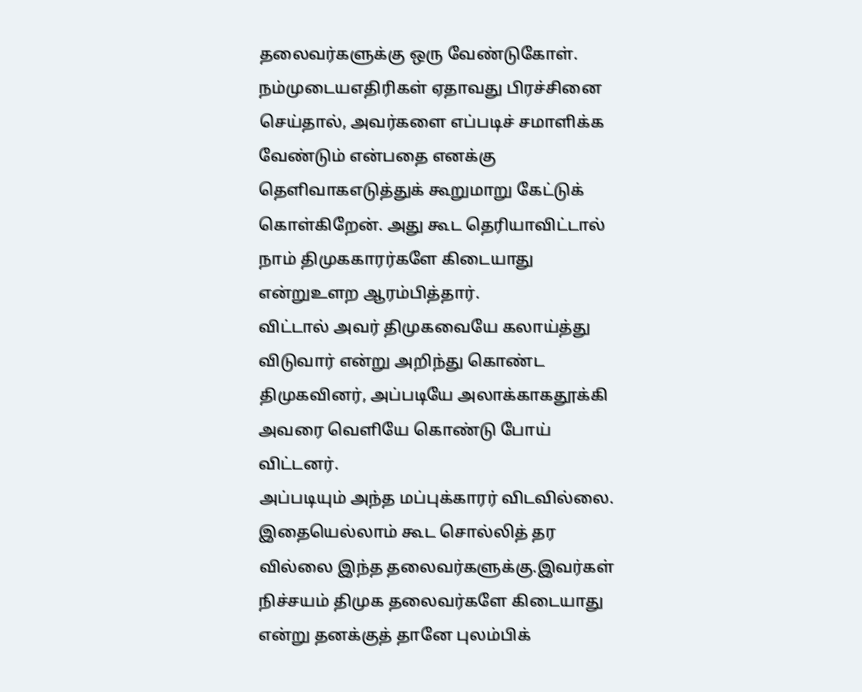தலைவர்களுக்கு ஒரு வேண்டுகோள். நம்முடையஎதிரிகள் ஏதாவது பிரச்சினை செய்தால், அவர்களை எப்படிச் சமாளிக்க வேண்டும் என்பதை எனக்கு தெளிவாகஎடுத்துக் கூறுமாறு கேட்டுக் கொள்கிறேன். அது கூட தெரியாவிட்டால் நாம் திமுககாரர்களே கிடையாது என்றுஉளற ஆரம்பித்தார்.
விட்டால் அவர் திமுகவையே கலாய்த்து விடுவார் என்று அறிந்து கொண்ட திமுகவினர், அப்படியே அலாக்காகதூக்கி அவரை வெளியே கொண்டு போய் விட்டனர்.
அப்படியும் அந்த மப்புக்காரர் விடவில்லை. இதையெல்லாம் கூட சொல்லித் தர வில்லை இந்த தலைவர்களுக்கு.இவர்கள் நிச்சயம் திமுக தலைவர்களே கிடையாது என்று தனக்குத் தானே புலம்பிக்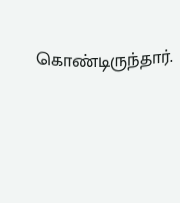கொண்டிருந்தார்.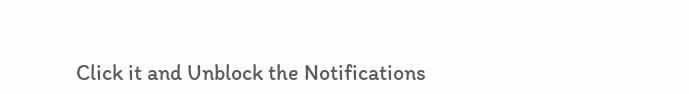Click it and Unblock the Notifications